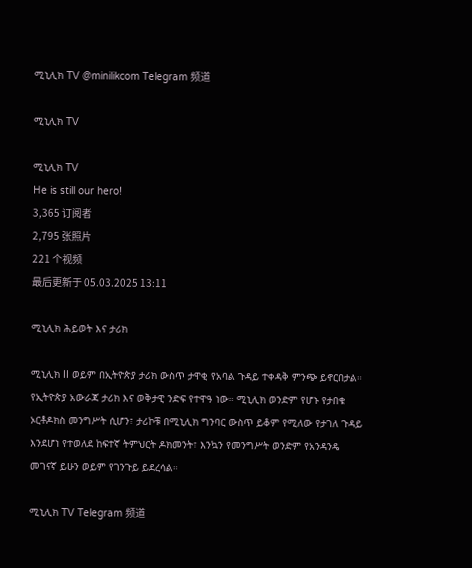ሚኒሊክ TV @minilikcom Telegram 频道

ሚኒሊክ TV

ሚኒሊክ TV
He is still our hero!
3,365 订阅者
2,795 张照片
221 个视频
最后更新于 05.03.2025 13:11

ሚኒሊክ ሕይወት እና ታሪክ

ሚኒሊክ II ወይም በኢትዮጵያ ታሪክ ውስጥ ታዋቂ የአባል ጉዳይ ተቀዳቅ ምንጭ ይኖርበታል። የኢትዮጵያ አውራጃ ታሪክ እና ወቅታዊ ንድፍ የተዋዓ ነው። ሚኒሊክ ወንድም የሆኑ የታበቁ ኦርቶዶክስ መንግሥት ሲሆን፣ ታሪኮቹ በሚኒሊክ ግንባር ውስጥ ይቆም የሚለው የታገለ ጉዳይ እንደሆነ የተወለደ ከፍተኛ ትምህርት ዶክመንት፣ እንኳን የመንግሥት ወንድም የአንዳንዴ መገናኛ ይሁን ወይም የገንጉይ ይደረሳል።

ሚኒሊክ TV Telegram 频道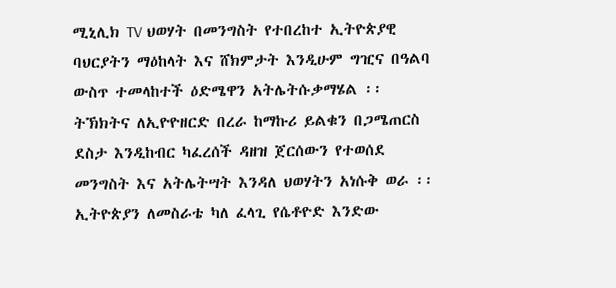ሚኒሊክ TV ህወሃት በመንግስት የተበረከተ ኢትዮጵያዊ ባህርያትን ማዕከላት እና ሸክምታት እንዲሁም ግዢና በዓልባ ውስጥ ተመላከተች ዕድሜዋን አትሌትሱቃማሄል ፡፡ ትኽክትና ለኢዮዮዘርድ በረራ ከማኩሪ ይልቁን በጋሜጠርስ ደስታ እንዲከብር ካፈረሰች ዳዘዝ ጀርሰውን የተወሰደ መንግስት እና አትሌትሣት እንዳለ ህወሃትን አነሱቅ ወራ ፡፡ ኢትዮጵያን ለመስራቴ ካለ ፈላጊ የሴቶዮድ እንድው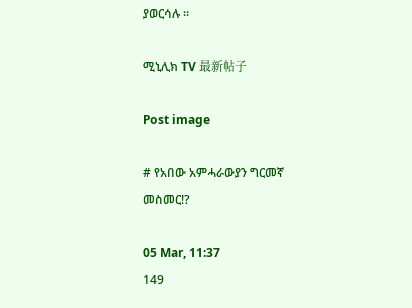ያወርሳሉ ፡፡

ሚኒሊክ TV 最新帖子

Post image

# የአበው አምሓራውያን ግርመኛ መስመር⁉

05 Mar, 11:37
149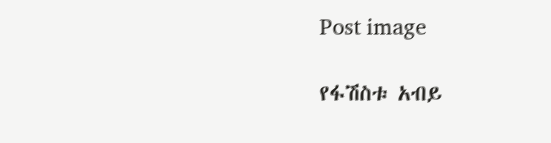Post image

የፋሽስቱ አብይ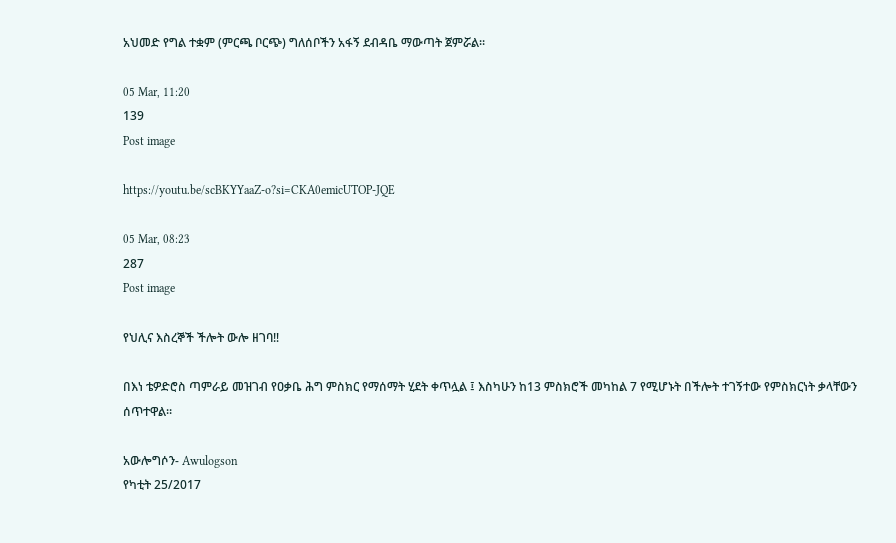አህመድ የግል ተቋም (ምርጫ ቦርጭ) ግለሰቦችን አፋኝ ደብዳቤ ማውጣት ጀምሯል።

05 Mar, 11:20
139
Post image

https://youtu.be/scBKYYaaZ-o?si=CKA0emicUTOP-JQE

05 Mar, 08:23
287
Post image

የህሊና እስረኞች ችሎት ውሎ ዘገባ‼

በእነ ቴዎድሮስ ጣምራይ መዝገብ የዐቃቤ ሕግ ምስክር የማሰማት ሂደት ቀጥሏል ፤ እስካሁን ከ13 ምስክሮች መካከል 7 የሚሆኑት በችሎት ተገኝተው የምስክርነት ቃላቸውን ሰጥተዋል።

አውሎግሶን- Awulogson
የካቲት 25/2017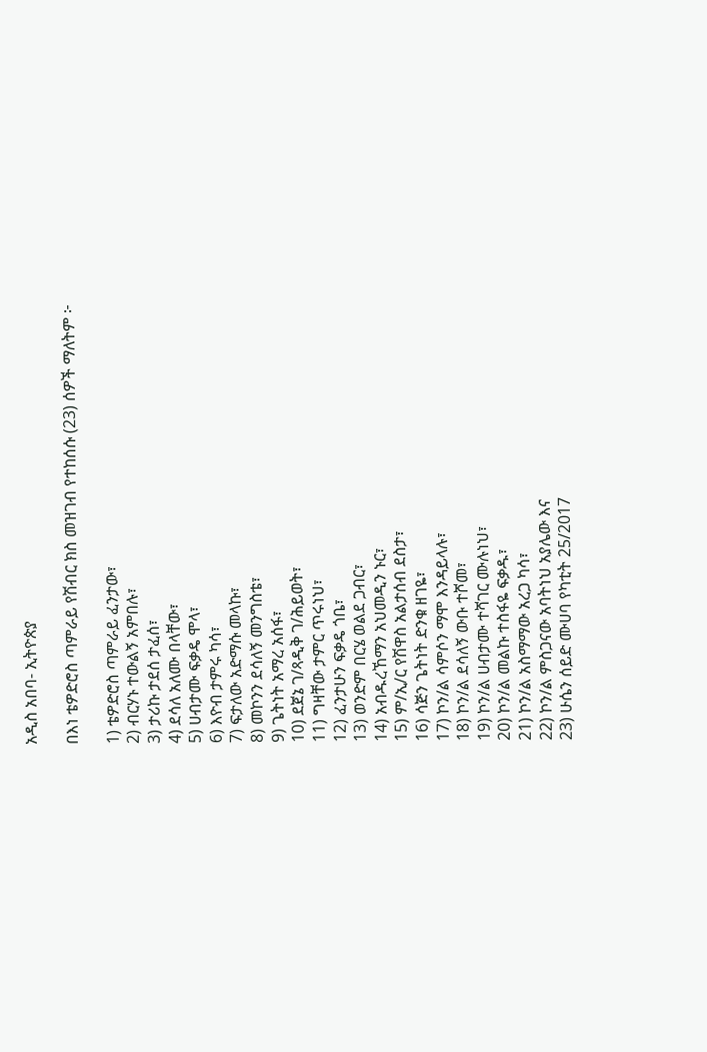አዲስ አበባ- ኢትዮጵያ

በእነ ቴዎድሮስ ጣምራይ የሽብር ክስ መዝገብ የተከሰሱ (23) ሰዎች ማለትም ፦

1) ቴዎድሮስ ጣምራይ ፈንታው፣
2) ብርሃኑ ተውልኝ አምበሉ፣
3) ታሪኩ ታደሰ ታፈሰ፣
4) ደሳለ አለሙ በላቸው፣
5) ሀብታሙ ፍቃዴ ሞላ፣
6) እዮብ ታምሩ ካሳ፣
7) ፍታለው አድማሱ መላኩ፣
8) መኮንን ደሳለኝ መንግስቴ፣
9) ጌትነት አማረ አሰፋ፣
10) ደጀኔ ገ/ጻዲቅ ገ/ሕይወት፣
11) ግዛቸው ታምር ጥሩነህ፣
12) ፈንታሁን ፍቃዴ ጎቤ፣
13) ወንድም በርሄ ወልደ ጋብር፣
14) አብዱረኸማን አህመዲን ኑር፣
15) ም/ኢ/ር የሽዋስ አልታሰብ ደስታ፣
16) ሳጅን ጌትነት ድንቁ ዘገዬ፣
17) ኮን/ል ሳምሶን ማሞ እንዳይላሉ፣
18) ኮን/ል ደሳለኝ ውቡ ተሾመ፣
19) ኮን/ል ሀብታሙ ተሻገር ሙሉነህ፣
20) ኮን/ል መልኩ ተስፋዬ ፍቃዱ፣
21) ኮን/ል አስማማው አረጋ ካሳ፣
22) ኮን/ል ምስጋናው አባትነህ አያሌው እና
23) ሁሴን ሰይድ ሙሀባ የካቲት 25/2017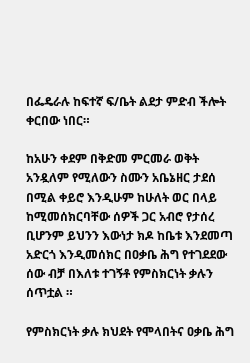በፌዴራሉ ከፍተኛ ፍ/ቤት ልደታ ምድብ ችሎት ቀርበው ነበር።

ከአሁን ቀደም በቅድመ ምርመራ ወቅት አንዷለም የሚለውን ስሙን አቤኔዘር ታደሰ በሚል ቀይሮ እንዲሁም ከሁለት ወር በላይ ከሚመሰክርባቸው ሰዎች ጋር አብሮ የታሰረ ቢሆንም ይህንን እውነታ ክዶ ከቤቱ እንደመጣ አድርጎ እንዲመሰክር በዐቃቤ ሕግ የተገደደው ሰው ብቻ በእለቱ ተገኝቶ የምስክርነት ቃሉን ሰጥቷል ።

የምስክርነት ቃሉ ክህደት የሞላበትና ዐቃቤ ሕግ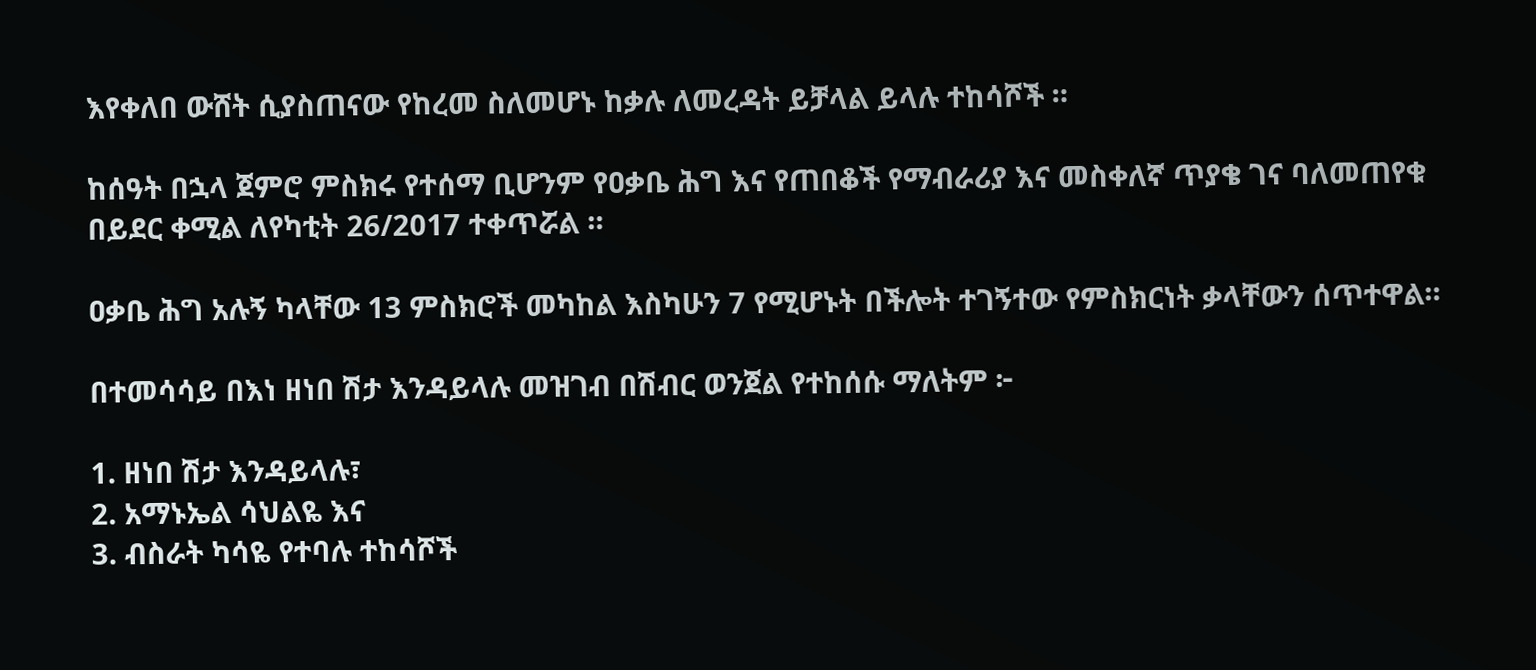እየቀለበ ውሸት ሲያስጠናው የከረመ ስለመሆኑ ከቃሉ ለመረዳት ይቻላል ይላሉ ተከሳሾች ።

ከሰዓት በኋላ ጀምሮ ምስክሩ የተሰማ ቢሆንም የዐቃቤ ሕግ እና የጠበቆች የማብራሪያ እና መስቀለኛ ጥያቄ ገና ባለመጠየቁ በይደር ቀሚል ለየካቲት 26/2017 ተቀጥሯል ።

ዐቃቤ ሕግ አሉኝ ካላቸው 13 ምስክሮች መካከል እስካሁን 7 የሚሆኑት በችሎት ተገኝተው የምስክርነት ቃላቸውን ሰጥተዋል።

በተመሳሳይ በእነ ዘነበ ሽታ እንዳይላሉ መዝገብ በሽብር ወንጀል የተከሰሱ ማለትም ፦

1. ዘነበ ሽታ እንዳይላሉ፣
2. አማኑኤል ሳህልዬ እና
3. ብስራት ካሳዬ የተባሉ ተከሳሾች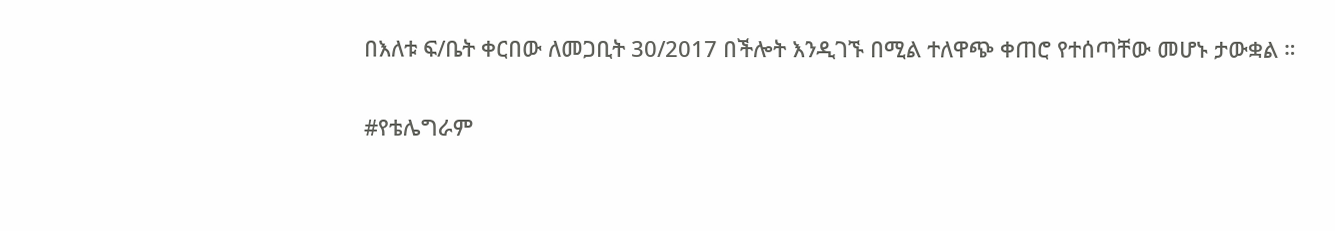በእለቱ ፍ/ቤት ቀርበው ለመጋቢት 30/2017 በችሎት እንዲገኙ በሚል ተለዋጭ ቀጠሮ የተሰጣቸው መሆኑ ታውቋል ።

#የቴሌግራም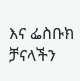እና ፌስቡክ ቻናላችን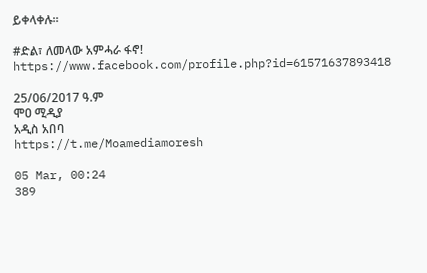ይቀላቀሉ።

#ድል፣ ለመላው አምሓራ ፋኖ!
https://www.facebook.com/profile.php?id=61571637893418

25/06/2017 ዓ.ም
ሞዐ ሚዲያ
አዲስ አበባ
https://t.me/Moamediamoresh

05 Mar, 00:24
389